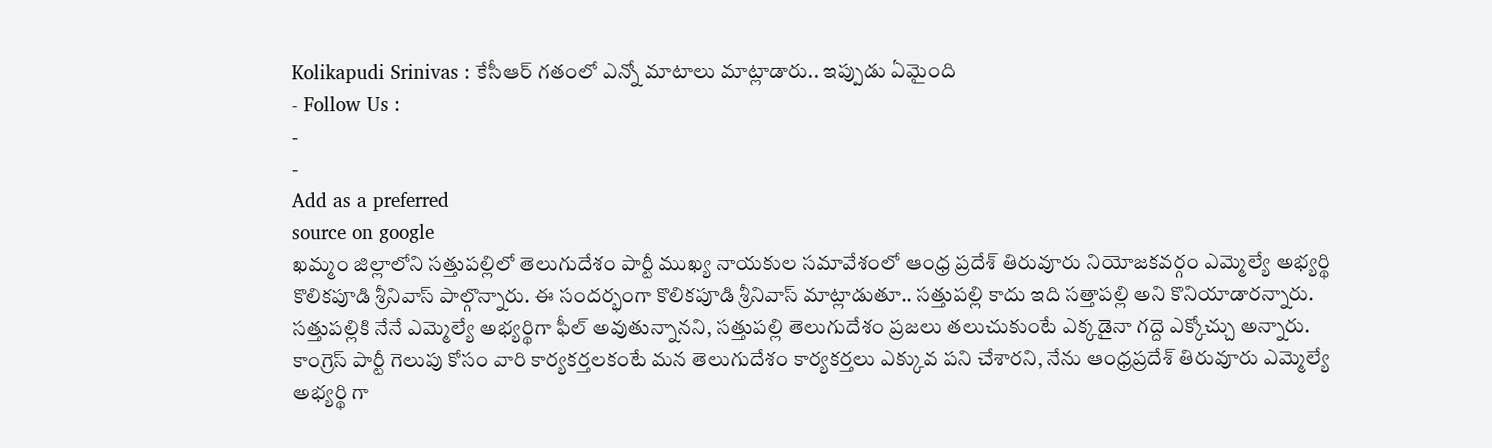Kolikapudi Srinivas : కేసీఆర్ గతంలో ఎన్నో మాటాలు మాట్లాడారు.. ఇప్పుడు ఏమైంది
- Follow Us :
-
-
Add as a preferred
source on google
ఖమ్మం జిల్లాలోని సత్తుపల్లిలో తెలుగుదేశం పార్టీ ముఖ్య నాయకుల సమావేశంలో ఆంధ్ర ప్రదేశ్ తిరువూరు నియోజకవర్గం ఎమ్మెల్యే అభ్యర్థి కొలికపూడి శ్రీనివాస్ పాల్గొన్నారు. ఈ సందర్భంగా కొలికపూడి శ్రీనివాస్ మాట్లాడుతూ.. సత్తుపల్లి కాదు ఇది సత్తాపల్లి అని కొనియాడారన్నారు. సత్తుపల్లికి నేనే ఎమ్మెల్యే అభ్యర్థిగా ఫీల్ అవుతున్నానని, సత్తుపల్లి తెలుగుదేశం ప్రజలు తలుచుకుంటే ఎక్కడైనా గద్దె ఎక్కోచ్చు అన్నారు. కాంగ్రెస్ పార్టీ గెలుపు కోసం వారి కార్యకర్తలకంటే మన తెలుగుదేశం కార్యకర్తలు ఎక్కువ పని చేశారని, నేను ఆంధ్రప్రదేశ్ తిరువూరు ఎమ్మెల్యే అభ్యర్థి గా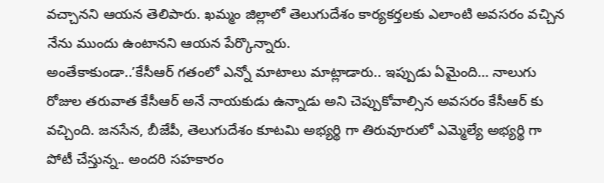వచ్చానని ఆయన తెలిపారు. ఖమ్మం జిల్లాలో తెలుగుదేశం కార్యకర్తలకు ఎలాంటి అవసరం వచ్చిన నేను ముందు ఉంటానని ఆయన పేర్కొన్నారు.
అంతేకాకుండా..’కేసీఆర్ గతంలో ఎన్నో మాటాలు మాట్లాడారు.. ఇప్పుడు ఏమైంది… నాలుగు రోజుల తరువాత కేసీఆర్ అనే నాయకుడు ఉన్నాడు అని చెప్పుకోవాల్సిన అవసరం కేసీఆర్ కు వచ్చింది. జనసేన, బీజేపీ, తెలుగుదేశం కూటమి అభ్యర్థి గా తిరువూరులో ఎమ్మెల్యే అభ్యర్థి గా పోటీ చేస్తున్న.. అందరి సహకారం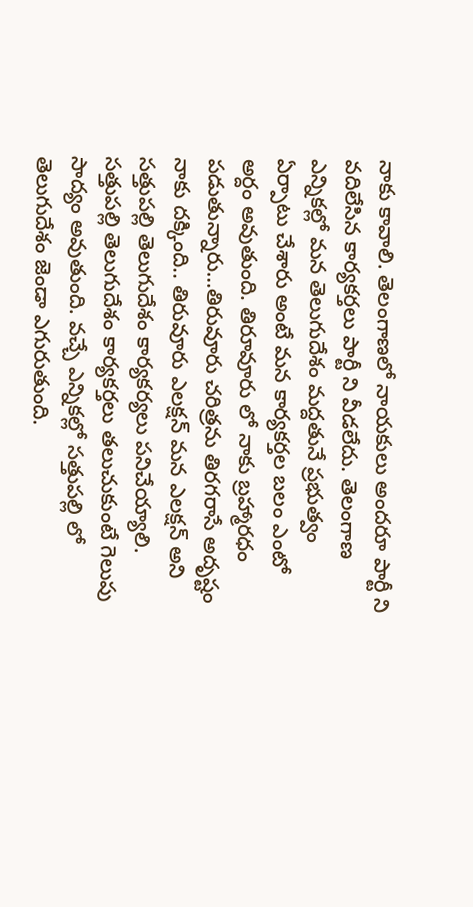నాకు కావాలి. తెలంగాణలో నాయకులు అందరూ పార్టీ ని వదిలేసిన కార్యకర్తలు పార్టీ ని వీడలేదు. తెలంగాణ ఎన్నికల్లో మన తెలుగుదేశం మద్దతునే ప్రభుత్వం ఏర్పాటు చేశారు అంటే మన కార్యకర్తల బలం ఎంటో అర్దం అవుతుంది. తిరూవూరు లో నాకు బ్రహ్మారధం పడుతున్నారు…తిరువూరు చరిత్రను తిరగరాసే అదృష్టం నాకు దక్కింది.. తిరువూరు ఎలక్షన్ మన ఎలక్షన్ అని సత్తుపల్లి తెలుగుదేశం కార్యకర్యలు పనిచేయ్యాలి. సత్తుపల్లి తెలుగుదేశం కార్యకర్తలు తలుచుకుంటే గెలుపు సాద్యం అవుతుంది. వచ్చే ఎన్నికల్లో సత్తుపల్లి లో తెలుగుదేశం జెండా ఎగురుతుంది.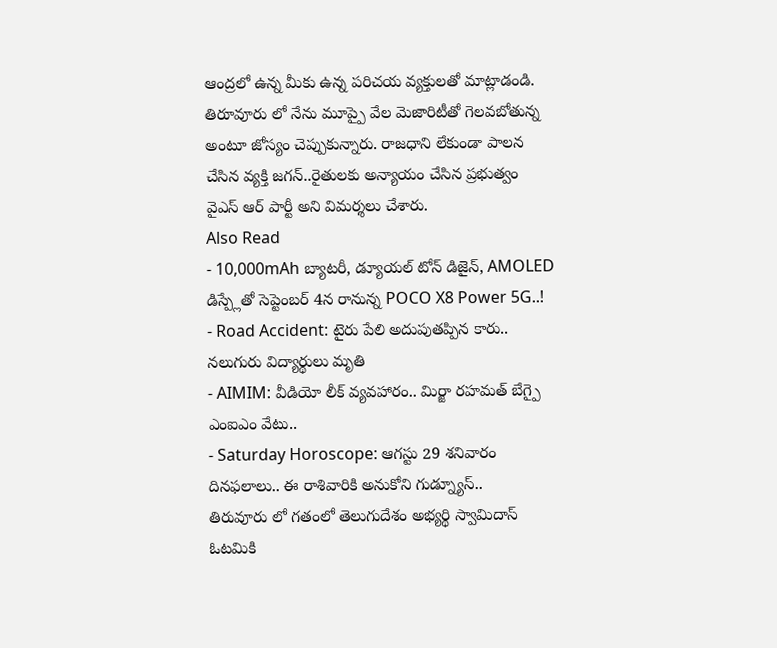ఆంద్రలో ఉన్న మీకు ఉన్న పరిచయ వ్యక్తులతో మాట్లాడండి. తిరూవూరు లో నేను మూప్పై వేల మెజారిటీతో గెలవబోతున్న అంటూ జోస్యం చెప్పుకున్నారు. రాజధాని లేకుండా పాలన చేసిన వ్యక్తి జగన్..రైతులకు అన్యాయం చేసిన ప్రభుత్వం వైఎస్ ఆర్ పార్టీ అని విమర్శలు చేశారు.
Also Read
- 10,000mAh బ్యాటరీ, డ్యూయల్ టోన్ డిజైన్, AMOLED డిస్ప్లేతో సెప్టెంబర్ 4న రానున్న POCO X8 Power 5G..!
- Road Accident: టైరు పేలి అదుపుతప్పిన కారు.. నలుగురు విద్యార్థులు మృతి
- AIMIM: వీడియో లీక్ వ్యవహారం.. మిర్జా రహమత్ బేగ్పై ఎంఐఎం వేటు..
- Saturday Horoscope: ఆగస్టు 29 శనివారం దినఫలాలు.. ఈ రాశివారికి అనుకోని గుడ్న్యూస్..
తిరువూరు లో గతంలో తెలుగుదేశం అభ్యర్థి స్వామిదాస్ ఓటమికి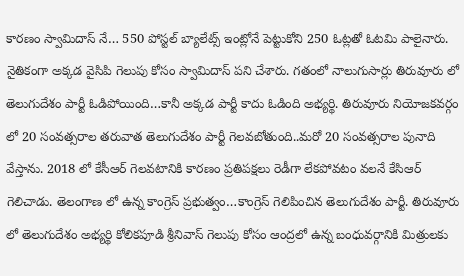కారణం స్వామిదాస్ నే… 550 పోస్టల్ బ్యాలేట్స్ ఇంట్లోనే పెట్టుకోని 250 ఓట్లతో ఓటమి పాలైనారు. నైతికంగా అక్కడ వైసిపి గెలుపు కోసం స్వామిదాస్ పని చేశారు. గతంలో నాలుగుసార్లు తిరువూరు లో తెలుగుదేశం పార్టీ ఓడిపోయింది…కానీ అక్కడ పార్టీ కాదు ఓడింది అభ్యర్థి. తిరువూరు నియోజకవర్గం లో 20 సంవత్సరాల తరువాత తెలుగుదేశం పార్టీ గెలవబోతుంది..మరో 20 సంవత్సరాల పునాది వేస్తాను. 2018 లో కేసీఆర్ గెలవటానికి కారణం ప్రతిపక్షలు రెడీగా లేకపోవటం వలనే కేసిఆర్ గెలిచాడు. తెలంగాణ లో ఉన్న కాంగ్రెస్ ప్రభుత్వం…కాంగ్రెస్ గెలిపించిన తెలుగుదేశం పార్టీ. తిరువూరు లో తెలుగుదేశం అభ్యర్థి కోలికపూడి శ్రీనివాస్ గెలుపు కోసం ఆంద్రలో ఉన్న బంధువర్గానికి మిత్రులకు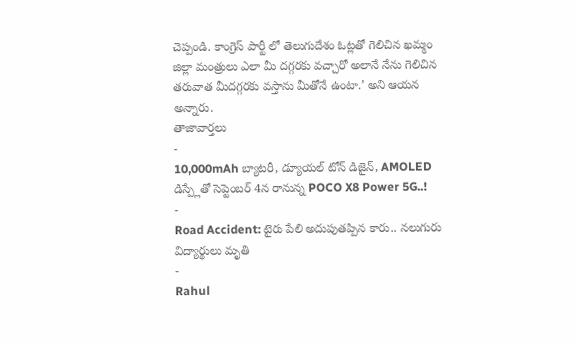చెప్పండి. కాంగ్రెస్ పార్టీ లో తెలుగుదేశం ఓట్లతో గెలిచిన ఖమ్మం జిల్లా మంత్రులు ఎలా మీ దగ్గరకు వచ్చారో అలానే నేను గెలిచిన తరువాత మీదగ్గరకు వస్తాను మీతోనే ఉంటా.’ అని ఆయన అన్నారు.
తాజావార్తలు
-
10,000mAh బ్యాటరీ, డ్యూయల్ టోన్ డిజైన్, AMOLED డిస్ప్లేతో సెప్టెంబర్ 4న రానున్న POCO X8 Power 5G..!
-
Road Accident: టైరు పేలి అదుపుతప్పిన కారు.. నలుగురు విద్యార్థులు మృతి
-
Rahul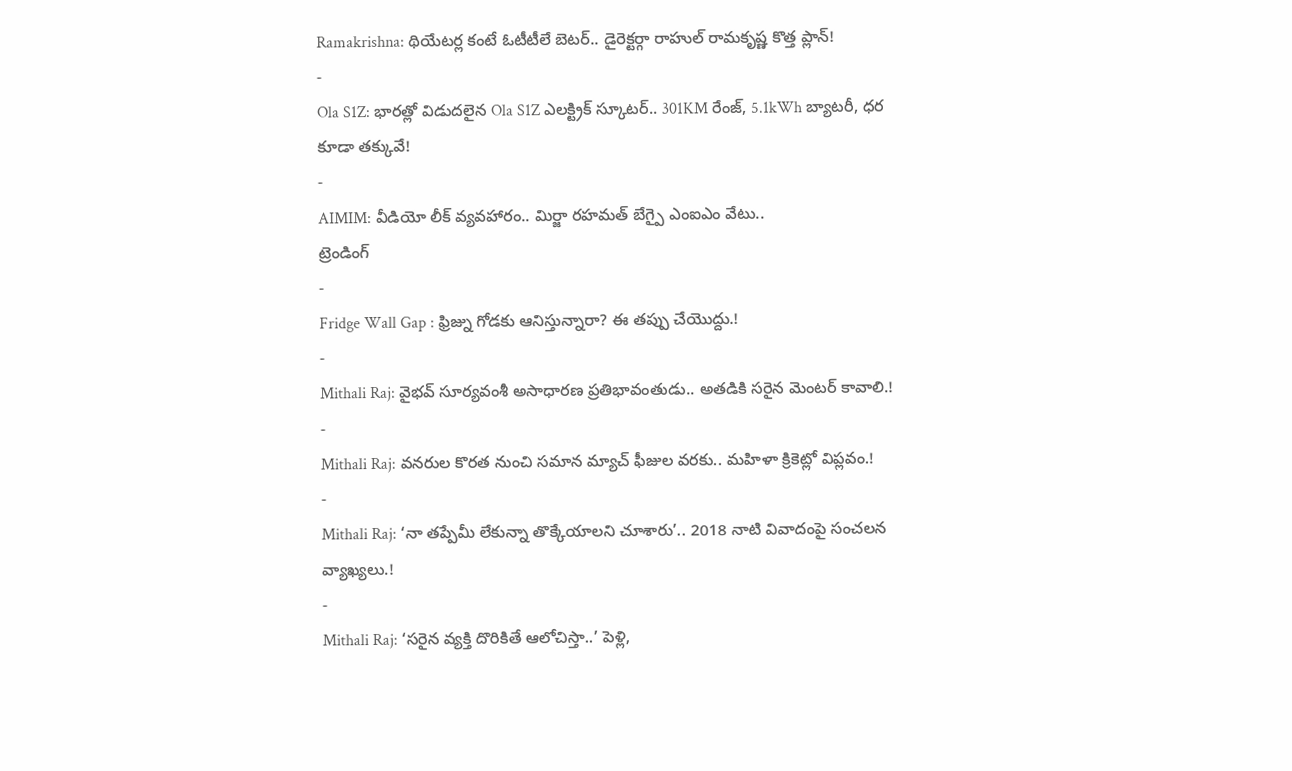Ramakrishna: థియేటర్ల కంటే ఓటీటీలే బెటర్.. డైరెక్టర్గా రాహుల్ రామకృష్ణ కొత్త ప్లాన్!
-
Ola S1Z: భారత్లో విడుదలైన Ola S1Z ఎలక్ట్రిక్ స్కూటర్.. 301KM రేంజ్, 5.1kWh బ్యాటరీ, ధర కూడా తక్కువే!
-
AIMIM: వీడియో లీక్ వ్యవహారం.. మిర్జా రహమత్ బేగ్పై ఎంఐఎం వేటు..
ట్రెండింగ్
-
Fridge Wall Gap : ఫ్రిజ్ను గోడకు ఆనిస్తున్నారా? ఈ తప్పు చేయొద్దు.!
-
Mithali Raj: వైభవ్ సూర్యవంశీ అసాధారణ ప్రతిభావంతుడు.. అతడికి సరైన మెంటర్ కావాలి.!
-
Mithali Raj: వనరుల కొరత నుంచి సమాన మ్యాచ్ ఫీజుల వరకు.. మహిళా క్రికెట్లో విప్లవం.!
-
Mithali Raj: ‘నా తప్పేమీ లేకున్నా తొక్కేయాలని చూశారు’.. 2018 నాటి వివాదంపై సంచలన వ్యాఖ్యలు.!
-
Mithali Raj: ‘సరైన వ్యక్తి దొరికితే ఆలోచిస్తా..’ పెళ్లి,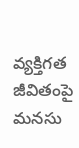వ్యక్తిగత జీవితంపై మనసు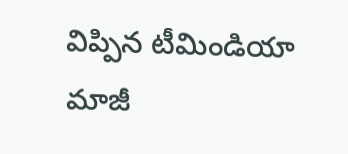విప్పిన టీమిండియా మాజీ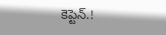కెప్టెన్.!